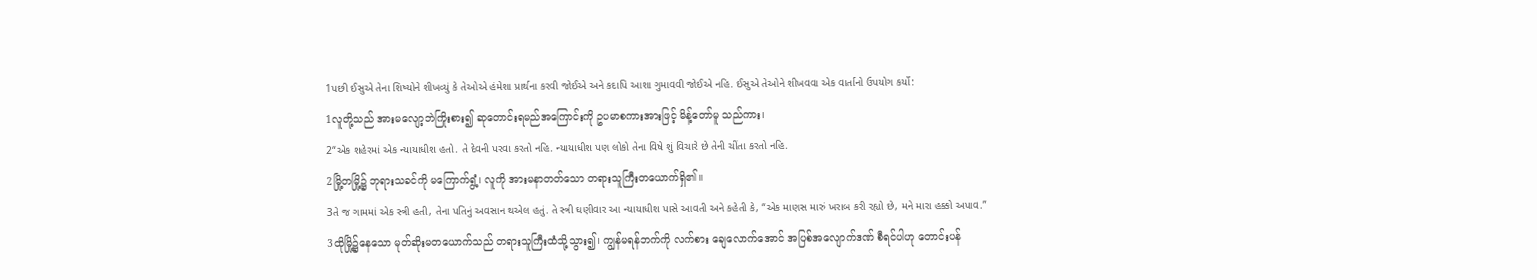1પછી ઈસુએ તેના શિષ્યોને શીખવ્યું કે તેઓએ હંમેશા પ્રાર્થના કરવી જોઈએ અને કદાપિ આશા ગુમાવવી જોઈએ નહિ. ઈસુએ તેઓને શીખવવા એક વાર્તાનો ઉપયોગ કર્યો:
1လူတို့သည် အားမလျော့ဘဲကြိုးစား၍ ဆုတောင်းရမည်အကြောင်းကို ဥပမာစကားအားဖြင့် မိန့်တော်မူ သည်ကား၊
2“એક શહેરમાં એક ન્યાયાધીશ હતો. તે દેવની પરવા કરતો નહિ. ન્યાયાધીશ પણ લોકો તેના વિષે શું વિચારે છે તેની ચીંતા કરતો નહિ.
2မြို့တမြို့၌ ဘုရားသခင်ကို မကြောက်ရွံ့၊ လူကို အားမနာတတ်သော တရားသူကြီးတယောက်ရှိ၏။
3તે જ ગામમાં એક સ્ત્રી હતી, તેના પતિનું અવસાન થએલ હતું. તે સ્ત્રી ઘણીવાર આ ન્યાયાધીશ પાસે આવતી અને કહેતી કે, “એક માણસ મારું ખરાબ કરી રહ્યો છે, મને મારા હક્કો અપાવ.”
3ထိုမြို့၌နေသော မုတ်ဆိုးမတယောက်သည် တရားသူကြီးထံသို့သွား၍၊ ကျွန်မရန်ဘက်ကို လက်စား ချေလောက်အောင် အပြစ်အလျောက်ဒဏ် စီရင်ပါဟု တောင်းပန်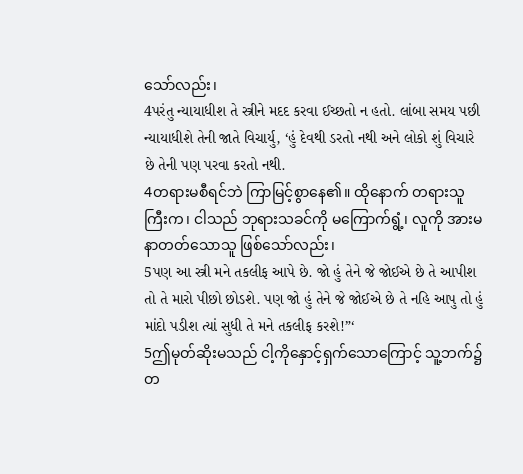သော်လည်း၊
4પરંતુ ન્યાયાધીશ તે સ્ત્રીને મદદ કરવા ઈચ્છતો ન હતો. લાંબા સમય પછી ન્યાયાધીશે તેની જાતે વિચાર્યુ, ‘હું દેવથી ડરતો નથી અને લોકો શું વિચારે છે તેની પણ પરવા કરતો નથી.
4တရားမစီရင်ဘဲ ကြာမြင့်စွာနေ၏။ ထိုနောက် တရားသူကြီးက၊ ငါသည် ဘုရားသခင်ကို မကြောက်ရွံ့၊ လူကို အားမနာတတ်သောသူ ဖြစ်သော်လည်း၊
5પણ આ સ્ત્રી મને તકલીફ આપે છે. જો હું તેને જે જોઈએ છે તે આપીશ તો તે મારો પીછો છોડશે. પણ જો હું તેને જે જોઈએ છે તે નહિ આપુ તો હું માંદો પડીશ ત્યાં સુધી તે મને તકલીફ કરશે!”‘
5ဤမုတ်ဆိုးမသည် ငါ့ကိုနှောင့်ရှက်သောကြောင့် သူ့ဘက်၌ တ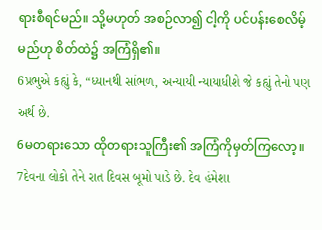ရားစီရင်မည်။ သို့မဟုတ် အစဉ်လာ၍ ငါ့ကို ပင်ပန်းစေလိမ့်မည်ဟု စိတ်ထဲ၌ အကြံရှိ၏။
6પ્રભુએ કહ્યું કે, “ધ્યાનથી સાંભળ, અન્યાયી ન્યાયાધીશે જે કહ્યું તેનો પણ અર્થ છે.
6မတရားသော ထိုတရားသူကြီး၏ အကြံကိုမှတ်ကြလော့။
7દેવના લોકો તેને રાત દિવસ બૂમો પાડે છે. દેવ હંમેશા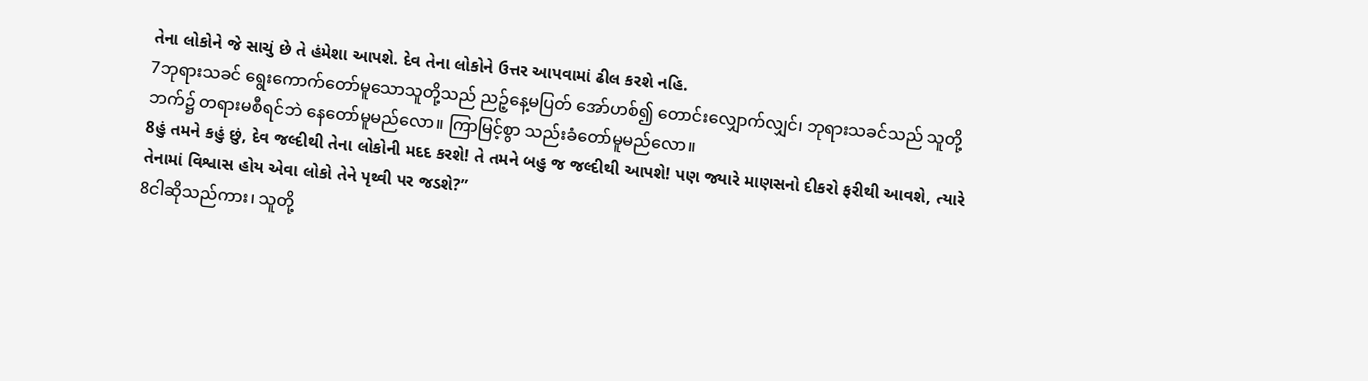તેના લોકોને જે સાચું છે તે હંમેશા આપશે. દેવ તેના લોકોને ઉત્તર આપવામાં ઢીલ કરશે નહિ.
7ဘုရားသခင် ရွေးကောက်တော်မူသောသူတို့သည် ညဉ့်နေ့မပြတ် အော်ဟစ်၍ တောင်းလျှောက်လျှင်၊ ဘုရားသခင်သည် သူတို့ဘက်၌ တရားမစီရင်ဘဲ နေတော်မူမည်လော။ ကြာမြင့်စွာ သည်းခံတော်မူမည်လော။
8હું તમને કહું છું, દેવ જલ્દીથી તેના લોકોની મદદ કરશે! તે તમને બહુ જ જલ્દીથી આપશે! પણ જ્યારે માણસનો દીકરો ફરીથી આવશે, ત્યારે તેનામાં વિશ્વાસ હોય એવા લોકો તેને પૃથ્વી પર જડશે?”
8ငါဆိုသည်ကား၊ သူတို့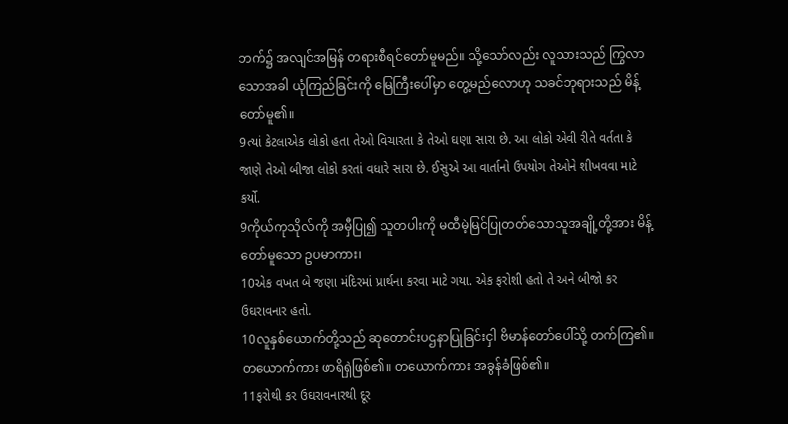ဘက်၌ အလျင်အမြန် တရားစီရင်တော်မူမည်။ သို့သော်လည်း လူသားသည် ကြွလာသောအခါ ယုံကြည်ခြင်းကို မြေကြီးပေါ်မှာ တွေ့မည်လောဟု သခင်ဘုရားသည် မိန့်တော်မူ၏။
9ત્યાં કેટલાએક લોકો હતા તેઓ વિચારતા કે તેઓ ઘણા સારા છે. આ લોકો એવી રીતે વર્તતા કે જાણે તેઓ બીજા લોકો કરતાં વધારે સારા છે. ઈસુએ આ વાર્તાનો ઉપયોગ તેઓને શીખવવા માટે કર્યો.
9ကိုယ်ကုသိုလ်ကို အမှီပြု၍ သူတပါးကို မထီမဲ့မြင်ပြုတတ်သောသူအချို့တို့အား မိန့်တော်မူသော ဥပမာကား၊
10એક વખત બે જણા મંદિરમાં પ્રાર્થના કરવા માટે ગયા. એક ફરોશી હતો તે અને બીજો કર ઉઘરાવનાર હતો.
10လူနှစ်ယောက်တို့သည် ဆုတောင်းပဌနာပြုခြင်းငှါ ဗိမာန်တော်ပေါ်သို့ တက်ကြ၏။ တယောက်ကား ဖာရိရှဲဖြစ်၏။ တယောက်ကား အခွန်ခံဖြစ်၏။
11ફરોથી કર ઉઘરાવનારથી દૂર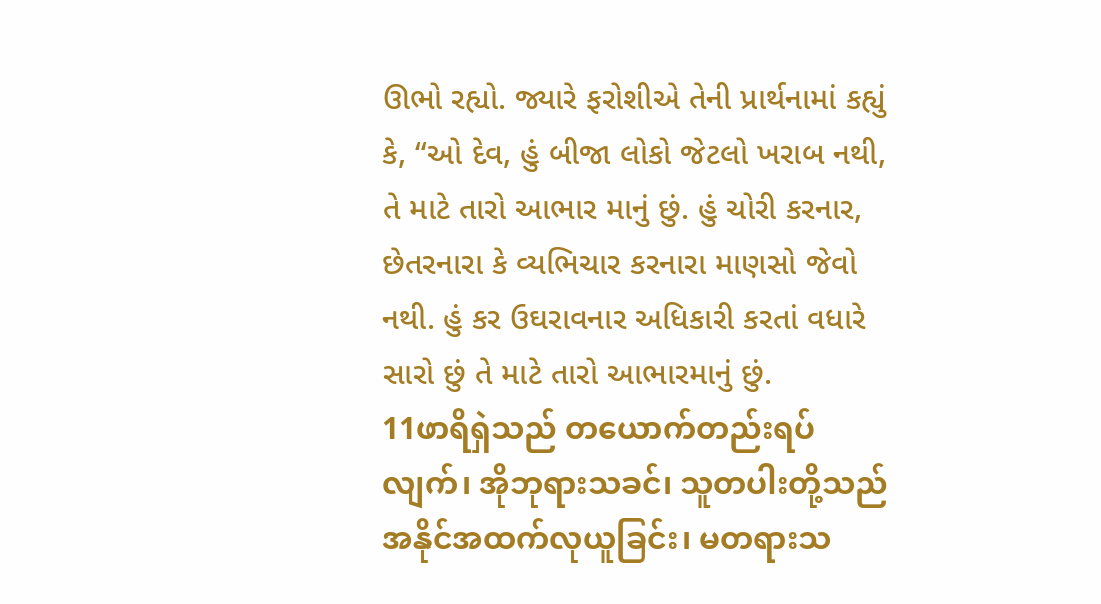ઊભો રહ્યો. જ્યારે ફરોશીએ તેની પ્રાર્થનામાં કહ્યું કે, “ઓ દેવ, હું બીજા લોકો જેટલો ખરાબ નથી, તે માટે તારો આભાર માનું છું. હું ચોરી કરનાર, છેતરનારા કે વ્યભિચાર કરનારા માણસો જેવો નથી. હું કર ઉઘરાવનાર અધિકારી કરતાં વધારે સારો છું તે માટે તારો આભારમાનું છું.
11ဖာရိရှဲသည် တယောက်တည်းရပ်လျက်၊ အိုဘုရားသခင်၊ သူတပါးတို့သည် အနိုင်အထက်လုယူခြင်း၊ မတရားသ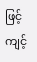ဖြင့်ကျင့်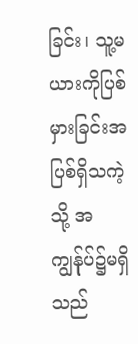ခြင်း၊ သူ့မယားကိုပြစ်မှားခြင်းအပြစ်ရှိသကဲ့သို့ အကျွန်ုပ်၌မရှိသည်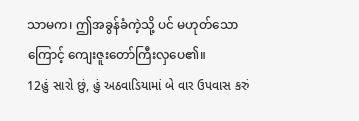သာမက၊ ဤအခွန်ခံကဲ့သို့ ပင် မဟုတ်သောကြောင့် ကျေးဇူးတော်ကြီးလှပေ၏။
12હું સારો છું, હું અઠવાડિયામાં બે વાર ઉપવાસ કરું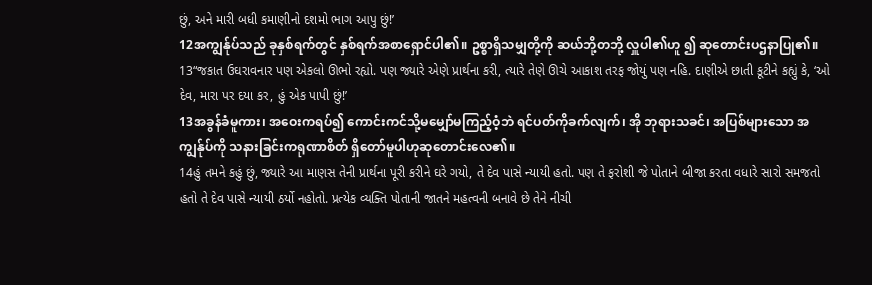છું, અને મારી બધી કમાણીનો દશમો ભાગ આપુ છું!’
12အကျွန်ုပ်သည် ခုနှစ်ရက်တွင် နှစ်ရက်အစာရှောင်ပါ၏။ ဥစ္စာရှိသမျှတို့ကို ဆယ်ဘို့တဘို့ လှူပါ၏ဟူ ၍ ဆုတောင်းပဌနာပြု၏။
13“જકાત ઉઘરાવનાર પણ એકલો ઊભો રહ્યો. પણ જ્યારે એણે પ્રાર્થના કરી, ત્યારે તેણે ઊચે આકાશ તરફ જોયું પણ નહિ. દાણીએ છાતી કૂટીને કહ્યું કે, ‘ઓ દેવ, મારા પર દયા કર, હું એક પાપી છું!’
13အခွန်ခံမူကား၊ အဝေးကရပ်၍ ကောင်းကင်သို့မမျှော်မကြည့်ဝံ့ဘဲ ရင်ပတ်ကိုခက်လျက်၊ အို ဘုရားသခင်၊ အပြစ်များသော အကျွန်ုပ်ကို သနားခြင်းကရုဏာစိတ် ရှိတော်မူပါဟုဆုတောင်းလေ၏။
14હું તમને કહું છું, જ્યારે આ માણસ તેની પ્રાર્થના પૂરી કરીને ઘરે ગયો, તે દેવ પાસે ન્યાયી હતો. પણ તે ફરોશી જે પોતાને બીજા કરતા વધારે સારો સમજતો હતો તે દેવ પાસે ન્યાયી ઠર્યો નહોતો. પ્રત્યેક વ્યક્તિ પોતાની જાતને મહત્વની બનાવે છે તેને નીચી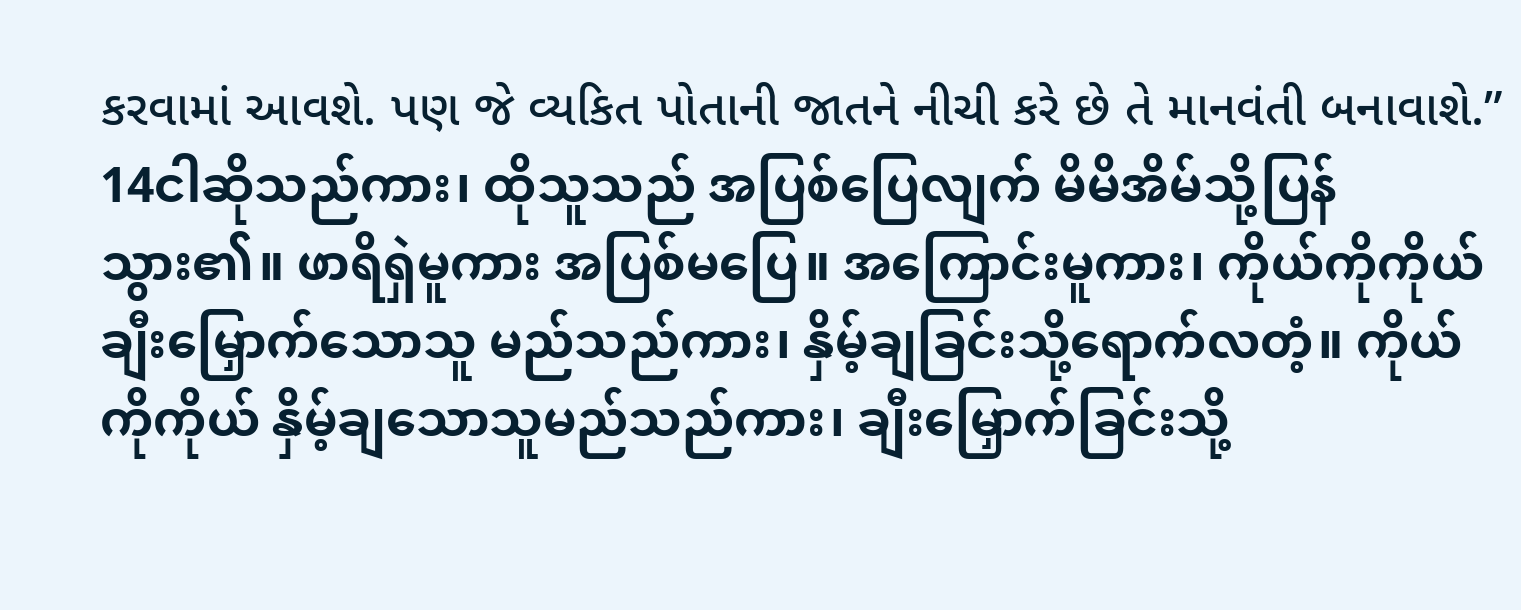કરવામાં આવશે. પણ જે વ્યકિત પોતાની જાતને નીચી કરે છે તે માનવંતી બનાવાશે.”
14ငါဆိုသည်ကား၊ ထိုသူသည် အပြစ်ပြေလျက် မိမိအိမ်သို့ပြန်သွား၏။ ဖာရိရှဲမူကား အပြစ်မပြေ။ အကြောင်းမူကား၊ ကိုယ်ကိုကိုယ် ချီးမြှောက်သောသူ မည်သည်ကား၊ နှိမ့်ချခြင်းသို့ရောက်လတံ့။ ကိုယ်ကိုကိုယ် နှိမ့်ချသောသူမည်သည်ကား၊ ချီးမြှောက်ခြင်းသို့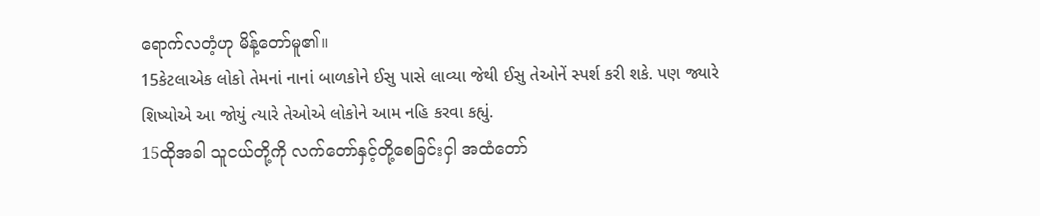ရောက်လတံ့ဟု မိန့်တော်မူ၏။
15કેટલાએક લોકો તેમનાં નાનાં બાળકોને ઈસુ પાસે લાવ્યા જેથી ઈસુ તેઓનેં સ્પર્શ કરી શકે. પણ જ્યારે શિષ્યોએ આ જોયું ત્યારે તેઓએ લોકોને આમ નહિ કરવા કહ્યું.
15ထိုအခါ သူငယ်တို့ကို လက်တော်နှင့်တို့စေခြင်းငှါ အထံတော်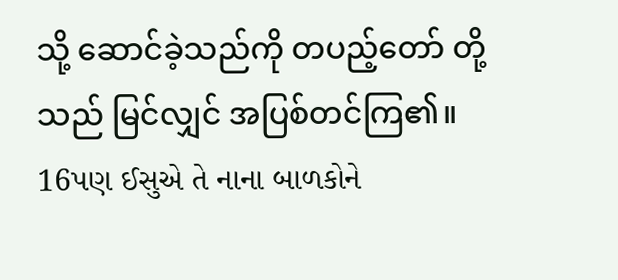သို့ ဆောင်ခဲ့သည်ကို တပည့်တော် တို့သည် မြင်လျှင် အပြစ်တင်ကြ၏။
16પણ ઈસુએ તે નાના બાળકોને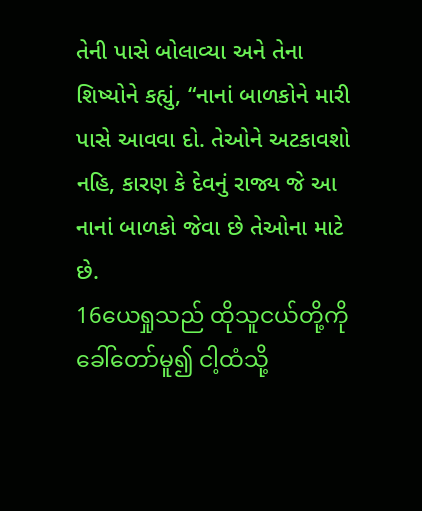તેની પાસે બોલાવ્યા અને તેના શિષ્યોને કહ્યું, “નાનાં બાળકોને મારી પાસે આવવા દો. તેઓને અટકાવશો નહિ, કારણ કે દેવનું રાજ્ય જે આ નાનાં બાળકો જેવા છે તેઓના માટે છે.
16ယေရှုသည် ထိုသူငယ်တို့ကို ခေါ်တော်မူ၍ ငါ့ထံသို့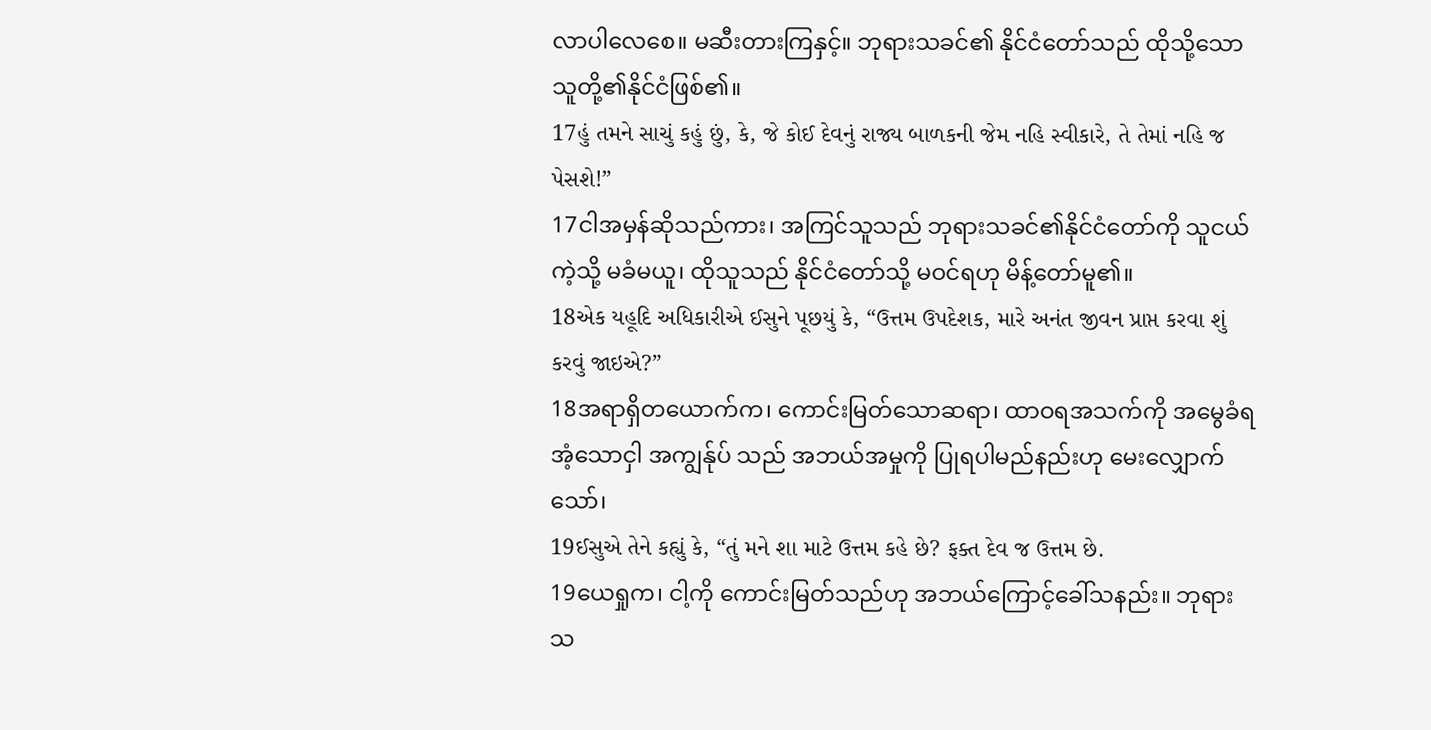လာပါလေစေ။ မဆီးတားကြနှင့်။ ဘုရားသခင်၏ နိုင်ငံတော်သည် ထိုသို့သောသူတို့၏နိုင်ငံဖြစ်၏။
17હું તમને સાચું કહું છું, કે, જે કોઈ દેવનું રાજ્ય બાળકની જેમ નહિ સ્વીકારે, તે તેમાં નહિ જ પેસશે!”
17ငါအမှန်ဆိုသည်ကား၊ အကြင်သူသည် ဘုရားသခင်၏နိုင်ငံတော်ကို သူငယ်ကဲ့သို့ မခံမယူ၊ ထိုသူသည် နိုင်ငံတော်သို့ မဝင်ရဟု မိန့်တော်မူ၏။
18એક યહૂદિ અધિકારીએ ઈસુને પૂછયું કે, “ઉત્તમ ઉપદેશક, મારે અનંત જીવન પ્રાપ્ત કરવા શું કરવું જાઇએ?”
18အရာရှိတယောက်က၊ ကောင်းမြတ်သောဆရာ၊ ထာဝရအသက်ကို အမွေခံရအံ့သောငှါ အကျွန်ုပ် သည် အဘယ်အမှုကို ပြုရပါမည်နည်းဟု မေးလျှောက်သော်၊
19ઈસુએ તેને કહ્યું કે, “તું મને શા માટે ઉત્તમ કહે છે? ફક્ત દેવ જ ઉત્તમ છે.
19ယေရှုက၊ ငါ့ကို ကောင်းမြတ်သည်ဟု အဘယ်ကြောင့်ခေါ်သနည်း။ ဘုရားသ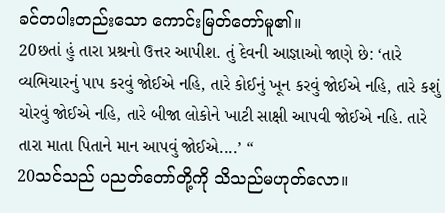ခင်တပါးတည်းသော ကောင်းမြတ်တော်မူ၏။
20છતાં હું તારા પ્રશ્રનો ઉત્તર આપીશ. તું દેવની આજ્ઞાઓ જાણે છે: ‘તારે વ્યભિચારનું પાપ કરવું જોઈએ નહિ, તારે કોઈનું ખૂન કરવું જોઈએ નહિ, તારે કશું ચોરવું જોઈએ નહિ, તારે બીજા લોકોને ખાટી સાક્ષી આપવી જોઈએ નહિ. તારે તારા માતા પિતાને માન આપવું જોઈએ....’ “
20သင်သည် ပညတ်တော်တို့ကို သိသည်မဟုတ်လော။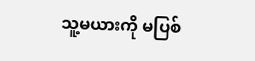သူ့မယားကို မပြစ်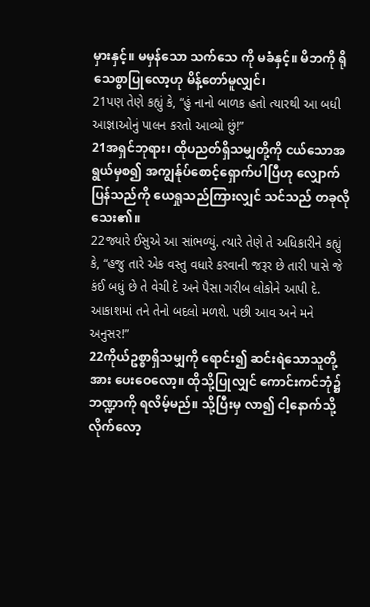မှားနှင့်။ မမှန်သော သက်သေ ကို မခံနှင့်။ မိဘကို ရိုသေစွာပြုလော့ဟု မိန့်တော်မူလျှင်၊
21પણ તેણે કહ્યું કે, “હું નાનો બાળક હતો ત્યારથી આ બધી આજ્ઞાઓનું પાલન કરતો આવ્યો છું!”
21အရှင်ဘုရား၊ ထိုပညတ်ရှိသမျှတို့ကို ငယ်သောအရွယ်မှစ၍ အကျွန်ုပ်စောင့်ရှောက်ပါပြီဟု လျှောက် ပြန်သည်ကို ယေရှုသည်ကြားလျှင် သင်သည် တခုလိုသေး၏။
22જ્યારે ઈસુએ આ સાંભળ્યું. ત્યારે તેણે તે અધિકારીને કહ્યું કે, “હજુ તારે એક વસ્તુ વધારે કરવાની જરૂર છે તારી પાસે જે કંઈ બધું છે તે વેચી દે અને પૈસા ગરીબ લોકોને આપી દે. આકાશમાં તને તેનો બદલો મળશે. પછી આવ અને મને અનુસર!”
22ကိုယ်ဥစ္စာရှိသမျှကို ရောင်း၍ ဆင်းရဲသောသူတို့အား ပေးဝေလော့။ ထိုသို့ပြုလျှင် ကောင်းကင်ဘုံ၌ ဘဏ္ဍာကို ရလိမ့်မည်။ သို့ပြီးမှ လာ၍ ငါ့နောက်သို့လိုက်လော့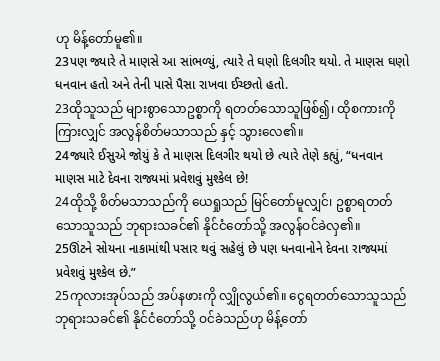ဟု မိန့်တော်မူ၏။
23પણ જ્યારે તે માણસે આ સાંભળ્યું, ત્યારે તે ઘણો દિલગીર થયો. તે માણસ ઘણો ધનવાન હતો અને તેની પાસે પૈસા રાખવા ઈચ્છતો હતો.
23ထိုသူသည် များစွာသောဥစ္စာကို ရတတ်သောသူဖြစ်၍၊ ထိုစကားကိုကြားလျှင် အလွန်စိတ်မသာသည် နှင့် သွားလေ၏။
24જ્યારે ઈસુએ જોયું કે તે માણસ દિલગીર થયો છે ત્યારે તેણે કહ્યું, “ધનવાન માણસ માટે દેવના રાજ્યમાં પ્રવેશવું મુશ્કેલ છે!
24ထိုသို့ စိတ်မသာသည်ကို ယေရှုသည် မြင်တော်မူလျှင်၊ ဥစ္စာရတတ်သောသူသည် ဘုရားသခင်၏ နိုင်ငံတော်သို့ အလွန်ဝင်ခဲလှ၏။
25ઊંટને સોયના નાકામાંથી પસાર થવું સહેલું છે પણ ધનવાનોને દેવના રાજ્યમાં પ્રવેશવું મુશ્કેલ છે.”
25ကုလားအုပ်သည် အပ်နဖားကို လျှိုလွယ်၏။ ငွေရတတ်သောသူသည် ဘုရားသခင်၏ နိုင်ငံတော်သို့ ဝင်ခဲသည်ဟု မိန့်တော်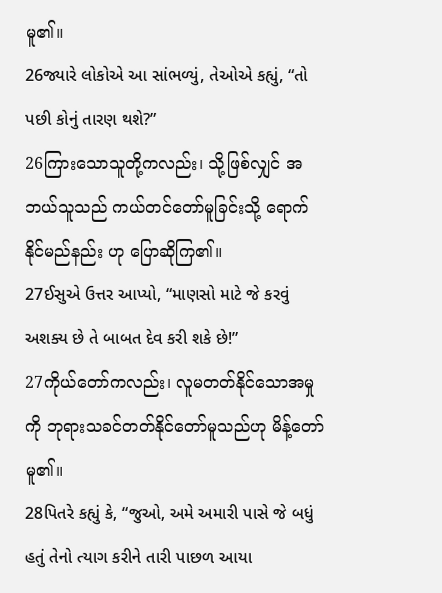မူ၏။
26જ્યારે લોકોએ આ સાંભળ્યું, તેઓએ કહ્યું, “તો પછી કોનું તારણ થશે?”
26ကြားသောသူတို့ကလည်း၊ သို့ဖြစ်လျှင် အဘယ်သူသည် ကယ်တင်တော်မူခြင်းသို့ ရောက်နိုင်မည်နည်း ဟု ပြောဆိုကြ၏။
27ઈસુએ ઉત્તર આપ્યો, “માણસો માટે જે કરવું અશક્ય છે તે બાબત દેવ કરી શકે છે!”
27ကိုယ်တော်ကလည်း၊ လူမတတ်နိုင်သောအမှုကို ဘုရားသခင်တတ်နိုင်တော်မူသည်ဟု မိန့်တော်မူ၏။
28પિતરે કહ્યું કે, “જુઓ, અમે અમારી પાસે જે બધું હતું તેનો ત્યાગ કરીને તારી પાછળ આયા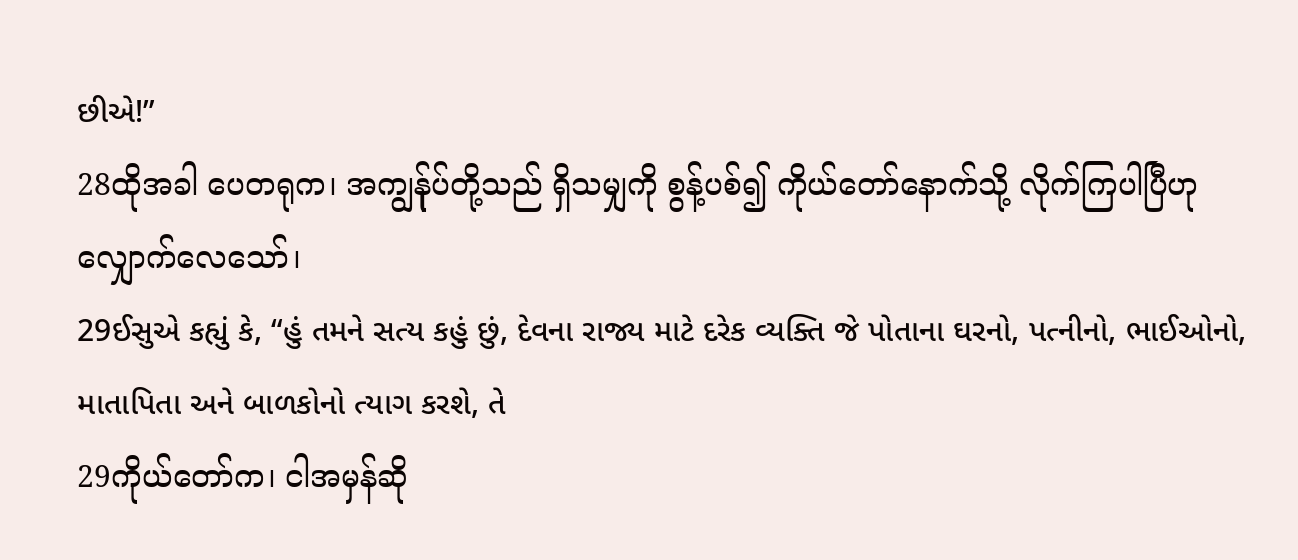છીએ!”
28ထိုအခါ ပေတရုက၊ အကျွန်ုပ်တို့သည် ရှိသမျှကို စွန့်ပစ်၍ ကိုယ်တော်နောက်သို့ လိုက်ကြပါပြီဟု လျှောက်လေသော်၊
29ઈસુએ કહ્યું કે, “હું તમને સત્ય કહું છું, દેવના રાજ્ય માટે દરેક વ્યક્તિ જે પોતાના ઘરનો, પત્નીનો, ભાઈઓનો, માતાપિતા અને બાળકોનો ત્યાગ કરશે, તે
29ကိုယ်တော်က၊ ငါအမှန်ဆို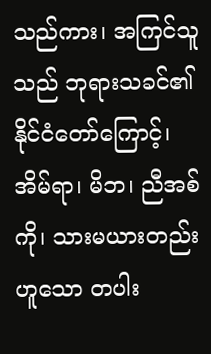သည်ကား၊ အကြင်သူသည် ဘုရားသခင်၏ နိုင်ငံတော်ကြောင့်၊ အိမ်ရာ၊ မိဘ၊ ညီအစ်ကို၊ သားမယားတည်းဟူသော တပါး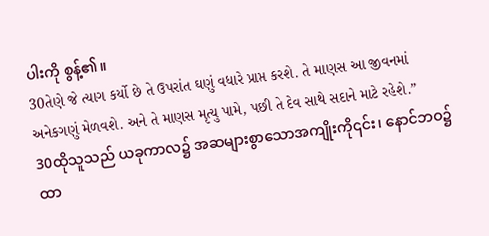ပါးကို စွန့်၏။
30તેણે જે ત્યાગ કર્યો છે તે ઉપરાંત ઘણું વધારે પ્રાપ્ત કરશે. તે માણસ આ જીવનમાં અનેકગણું મેળવશે. અને તે માણસ મૃત્યુ પામે, પછી તે દેવ સાથે સદાને માટે રહેશે.”
30ထိုသူသည် ယခုကာလ၌ အဆများစွာသောအကျိုးကို၎င်း၊ နောင်ဘဝ၌ ထာ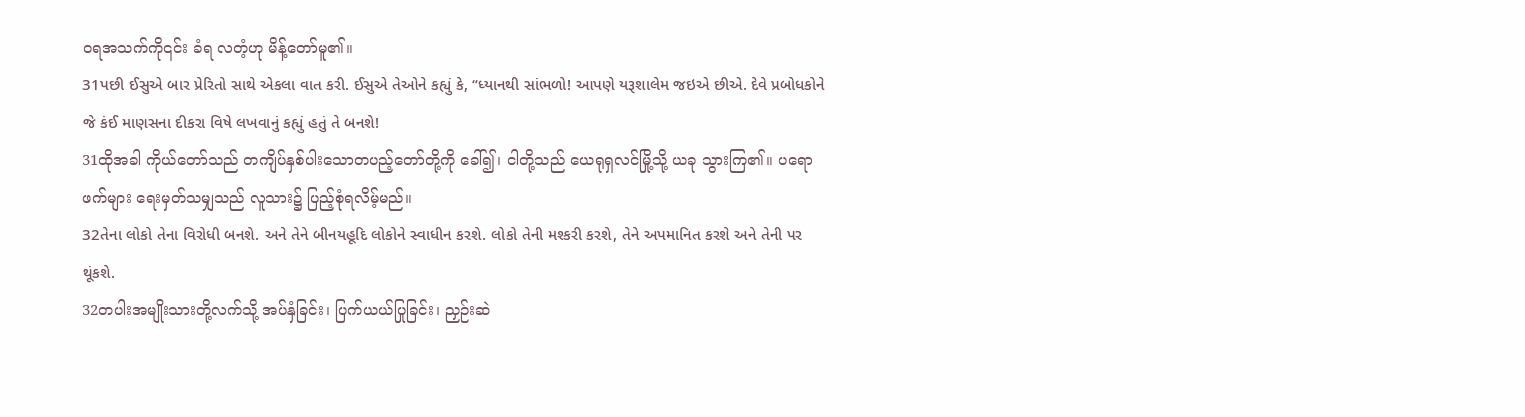ဝရအသက်ကို၎င်း ခံရ လတံ့ဟု မိန့်တော်မူ၏။
31પછી ઈસુએ બાર પ્રેરિતો સાથે એકલા વાત કરી. ઈસુએ તેઓને કહ્યું કે, “ધ્યાનથી સાંભળો! આપણે યરૂશાલેમ જઇએ છીએ. દેવે પ્રબોધકોને જે કંઈ માણસના દીકરા વિષે લખવાનું કહ્યું હતું તે બનશે!
31ထိုအခါ ကိုယ်တော်သည် တကျိပ်နှစ်ပါးသောတပည့်တော်တို့ကို ခေါ်၍၊ ငါတို့သည် ယေရုရှလင်မြို့သို့ ယခု သွားကြ၏။ ပရောဖက်များ ရေးမှတ်သမျှသည် လူသား၌ ပြည့်စုံရလိမ့်မည်။
32તેના લોકો તેના વિરોધી બનશે. અને તેને બીનયહૂદિ લોકોને સ્વાધીન કરશે. લોકો તેની મશ્કરી કરશે, તેને અપમાનિત કરશે અને તેની પર થૂંકશે.
32တပါးအမျိုးသားတို့လက်သို့ အပ်နှံခြင်း၊ ပြက်ယယ်ပြုခြင်း၊ ညှဉ်းဆဲ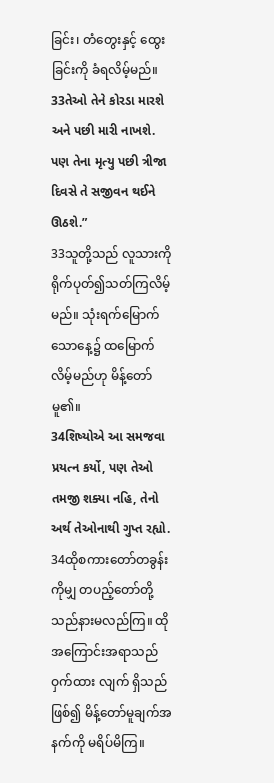ခြင်း၊ တံတွေးနှင့် ထွေးခြင်းကို ခံရလိမ့်မည်။
33તેઓ તેને કોરડા મારશે અને પછી મારી નાખશે. પણ તેના મૃત્યુ પછી ત્રીજા દિવસે તે સજીવન થઈને ઊઠશે.”
33သူတို့သည် လူသားကို ရိုက်ပုတ်၍သတ်ကြလိမ့်မည်။ သုံးရက်မြောက်သောနေ့၌ ထမြောက်လိမ့်မည်ဟု မိန့်တော်မူ၏။
34શિષ્યોએ આ સમજવા પ્રયત્ન કર્યો, પણ તેઓ તમજી શક્યા નહિ, તેનો અર્થ તેઓનાથી ગુપ્ત રહ્યો.
34ထိုစကားတော်တခွန်းကိုမျှ တပည့်တော်တို့သည်နားမလည်ကြ။ ထိုအကြောင်းအရာသည် ဝှက်ထား လျက် ရှိသည်ဖြစ်၍ မိန့်တော်မူချက်အနက်ကို မရိပ်မိကြ။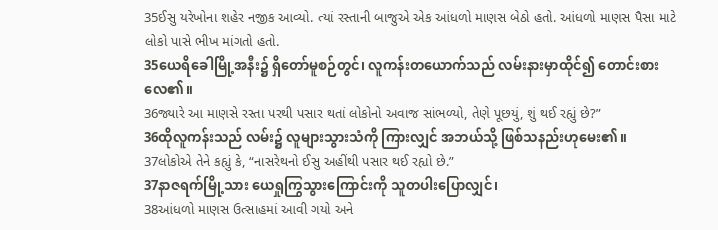35ઈસુ યરેખોના શહેર નજીક આવ્યો. ત્યાં રસ્તાની બાજુએ એક આંધળો માણસ બેઠો હતો. આંધળો માણસ પૈસા માટે લોકો પાસે ભીખ માંગતો હતો.
35ယေရိခေါမြို့အနီး၌ ရှိတော်မူစဉ်တွင်၊ လူကန်းတယောက်သည် လမ်းနားမှာထိုင်၍ တောင်းစား လေ၏။
36જ્યારે આ માણસે રસ્તા પરથી પસાર થતાં લોકોનો અવાજ સાંભળ્યો, તેણે પૂછયું, શું થઈ રહ્યું છે?”
36ထိုလူကန်းသည် လမ်း၌ လူများသွားသံကို ကြားလျှင် အဘယ်သို့ ဖြစ်သနည်းဟုမေး၏။
37લોકોએ તેને કહ્યું કે, “નાસરેથનો ઈસુ અહીંથી પસાર થઈ રહ્યો છે.”
37နာဇရက်မြို့သား ယေရှုကြွသွားကြောင်းကို သူတပါးပြောလျှင်၊
38આંધળો માણસ ઉત્સાહમાં આવી ગયો અને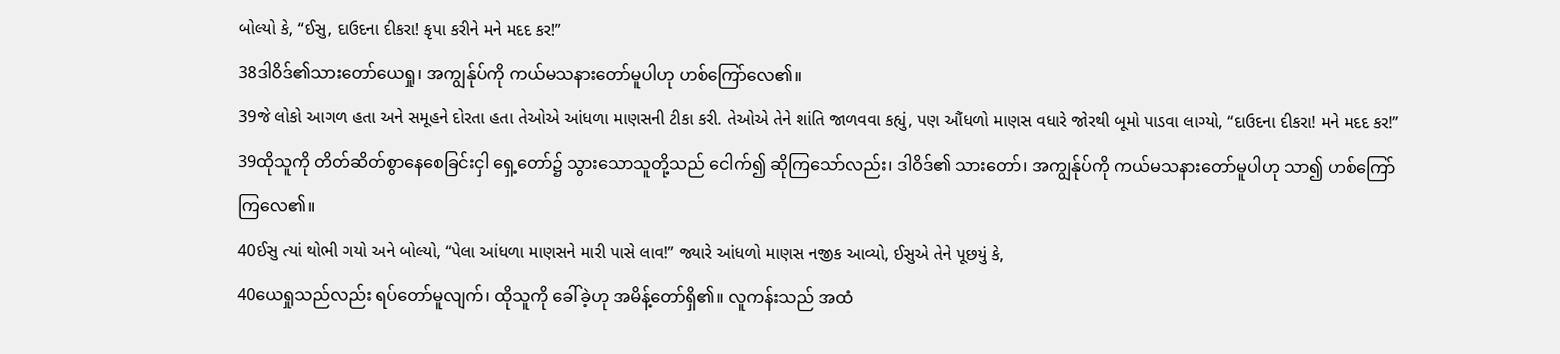બોલ્યો કે, “ઈસુ, દાઉદના દીકરા! કૃપા કરીને મને મદદ કર!”
38ဒါဝိဒ်၏သားတော်ယေရှု၊ အကျွန်ုပ်ကို ကယ်မသနားတော်မူပါဟု ဟစ်ကြော်လေ၏။
39જે લોકો આગળ હતા અને સમૂહને દોરતા હતા તેઓએ આંધળા માણસની ટીકા કરી. તેઓએ તેને શાંતિ જાળવવા કહ્યું, પણ ઔંધળો માણસ વધારે જોરથી બૂમો પાડવા લાગ્યો, “દાઉદના દીકરા! મને મદદ કર!”
39ထိုသူကို တိတ်ဆိတ်စွာနေစေခြင်းငှါ ရှေ့တော်၌ သွားသောသူတို့သည် ငေါက်၍ ဆိုကြသော်လည်း၊ ဒါဝိဒ်၏ သားတော်၊ အကျွန်ုပ်ကို ကယ်မသနားတော်မူပါဟု သာ၍ ဟစ်ကြော်ကြလေ၏။
40ઈસુ ત્યાં થોભી ગયો અને બોલ્યો, “પેલા આંધળા માણસને મારી પાસે લાવ!” જ્યારે આંધળો માણસ નજીક આવ્યો, ઈસુએ તેને પૂછયું કે,
40ယေရှုသည်လည်း ရပ်တော်မူလျက်၊ ထိုသူကို ခေါ်ခဲ့ဟု အမိန့်တော်ရှိ၏။ လူကန်းသည် အထံ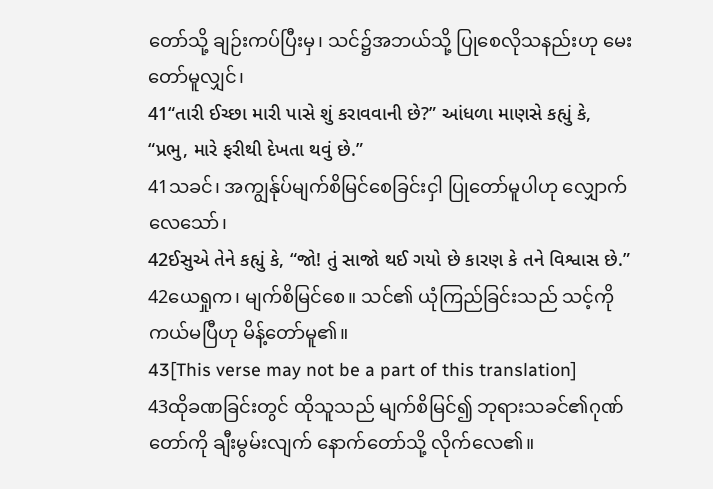တော်သို့ ချဉ်းကပ်ပြီးမှ၊ သင်၌အဘယ်သို့ ပြုစေလိုသနည်းဟု မေးတော်မူလျှင်၊
41“તારી ઈચ્છા મારી પાસે શું કરાવવાની છે?” આંધળા માણસે કહ્યું કે, “પ્રભુ, મારે ફરીથી દેખતા થવું છે.”
41သခင်၊ အကျွန်ုပ်မျက်စိမြင်စေခြင်းငှါ ပြုတော်မူပါဟု လျှောက်လေသော်၊
42ઈસુએ તેને કહ્યું કે, “જો! તું સાજો થઈ ગયો છે કારણ કે તને વિશ્વાસ છે.”
42ယေရှုက၊ မျက်စိမြင်စေ။ သင်၏ ယုံကြည်ခြင်းသည် သင့်ကို ကယ်မပြီဟု မိန့်တော်မူ၏။
43[This verse may not be a part of this translation]
43ထိုခဏခြင်းတွင် ထိုသူသည် မျက်စိမြင်၍ ဘုရားသခင်၏ဂုဏ်တော်ကို ချီးမွမ်းလျက် နောက်တော်သို့ လိုက်လေ၏။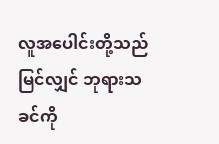လူအပေါင်းတို့သည် မြင်လျှင် ဘုရားသခင်ကို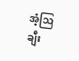အံ့ဩချီး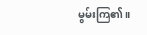မွမ်းကြ၏။